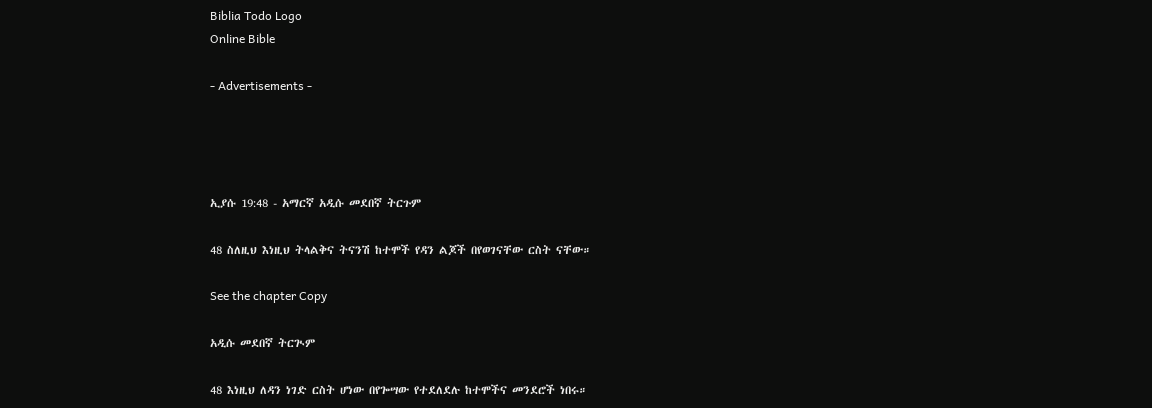Biblia Todo Logo
Online Bible

- Advertisements -




ኢያሱ 19:48 - አማርኛ አዲሱ መደበኛ ትርጉም

48 ስለዚህ እነዚህ ትላልቅና ትናንሽ ከተሞች የዳን ልጆች በየወገናቸው ርስት ናቸው።

See the chapter Copy

አዲሱ መደበኛ ትርጒም

48 እነዚህ ለዳን ነገድ ርስት ሆነው በየጐሣው የተደለደሉ ከተሞችና መንደሮች ነበሩ።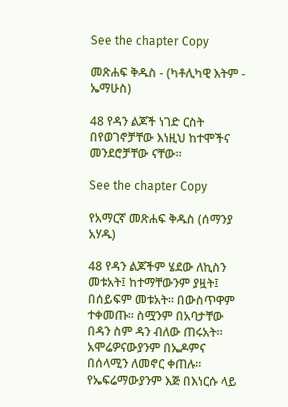See the chapter Copy

መጽሐፍ ቅዱስ - (ካቶሊካዊ እትም - ኤማሁስ)

48 የዳን ልጆች ነገድ ርስት በየወገኖቻቸው እነዚህ ከተሞችና መንደሮቻቸው ናቸው።

See the chapter Copy

የአማርኛ መጽሐፍ ቅዱስ (ሰማንያ አሃዱ)

48 የዳን ልጆችም ሄደው ለኪስን መቱአት፤ ከተማቸውንም ያዟት፤ በሰይፍም መቱአት። በውስጥዋም ተቀመጡ። ስሟንም በአባታቸው በዳን ስም ዳን ብለው ጠሩአት። አሞሬዎናውያንም በኤዶምና በሰላሚን ለመኖር ቀጠሉ። የኤፍሬማውያንም እጅ በእነርሱ ላይ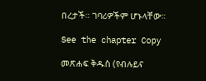በረታች። ገባሪዎችም ሆኑላቸው።

See the chapter Copy

መጽሐፍ ቅዱስ (የብሉይና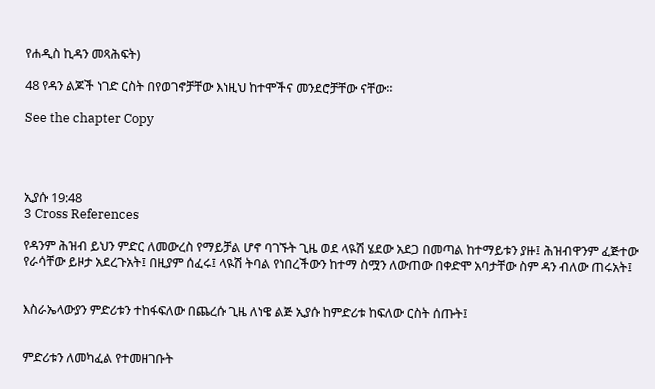የሐዲስ ኪዳን መጻሕፍት)

48 የዳን ልጆች ነገድ ርስት በየወገኖቻቸው እነዚህ ከተሞችና መንደሮቻቸው ናቸው።

See the chapter Copy




ኢያሱ 19:48
3 Cross References

የዳንም ሕዝብ ይህን ምድር ለመውረስ የማይቻል ሆኖ ባገኙት ጊዜ ወደ ላዪሽ ሄደው አደጋ በመጣል ከተማይቱን ያዙ፤ ሕዝብዋንም ፈጅተው የራሳቸው ይዞታ አደረጉአት፤ በዚያም ሰፈሩ፤ ላዪሽ ትባል የነበረችውን ከተማ ስሟን ለውጠው በቀድሞ አባታቸው ስም ዳን ብለው ጠሩአት፤


እስራኤላውያን ምድሪቱን ተከፋፍለው በጨረሱ ጊዜ ለነዌ ልጅ ኢያሱ ከምድሪቱ ከፍለው ርስት ሰጡት፤


ምድሪቱን ለመካፈል የተመዘገቡት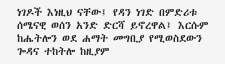ነገዶች እነዚህ ናቸው፤ የዳን ነገድ በምድሪቱ ሰሜናዊ ወሰን አንድ ድርሻ ይኖረዋል፤ እርሱም ከሔትሎን ወደ ሐማት መግቢያ የሚወስደውን ጐዳና ተከትሎ ከዚያም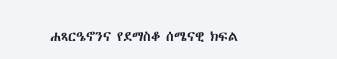ሐጻርዔኖንና የደማስቆ ሰሜናዊ ክፍል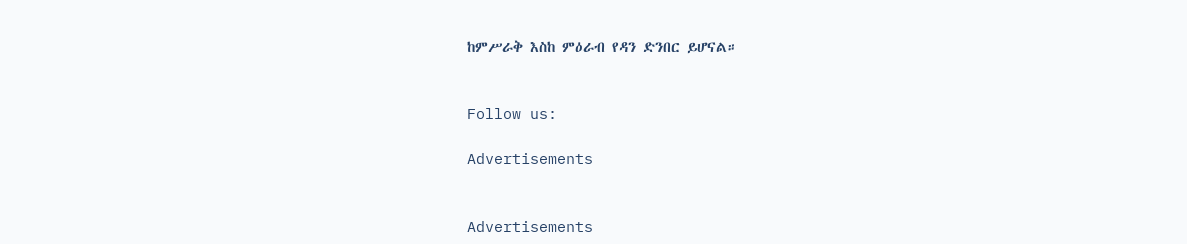ከምሥራቅ እስከ ምዕራብ የዳን ድንበር ይሆናል።


Follow us:

Advertisements


Advertisements